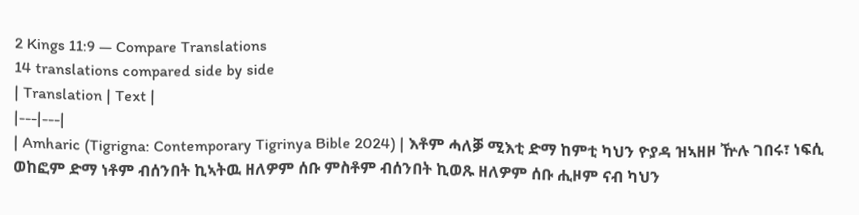2 Kings 11:9 — Compare Translations
14 translations compared side by side
| Translation | Text |
|---|---|
| Amharic (Tigrigna: Contemporary Tigrinya Bible 2024) | እቶም ሓለቓ ሚእቲ ድማ ከምቲ ካህን ዮያዳ ዝኣዘዞ ዅሉ ገበሩ፣ ነፍሲ ወከፎም ድማ ነቶም ብሰንበት ኪኣትዉ ዘለዎም ሰቡ ምስቶም ብሰንበት ኪወጹ ዘለዎም ሰቡ ሒዞም ናብ ካህን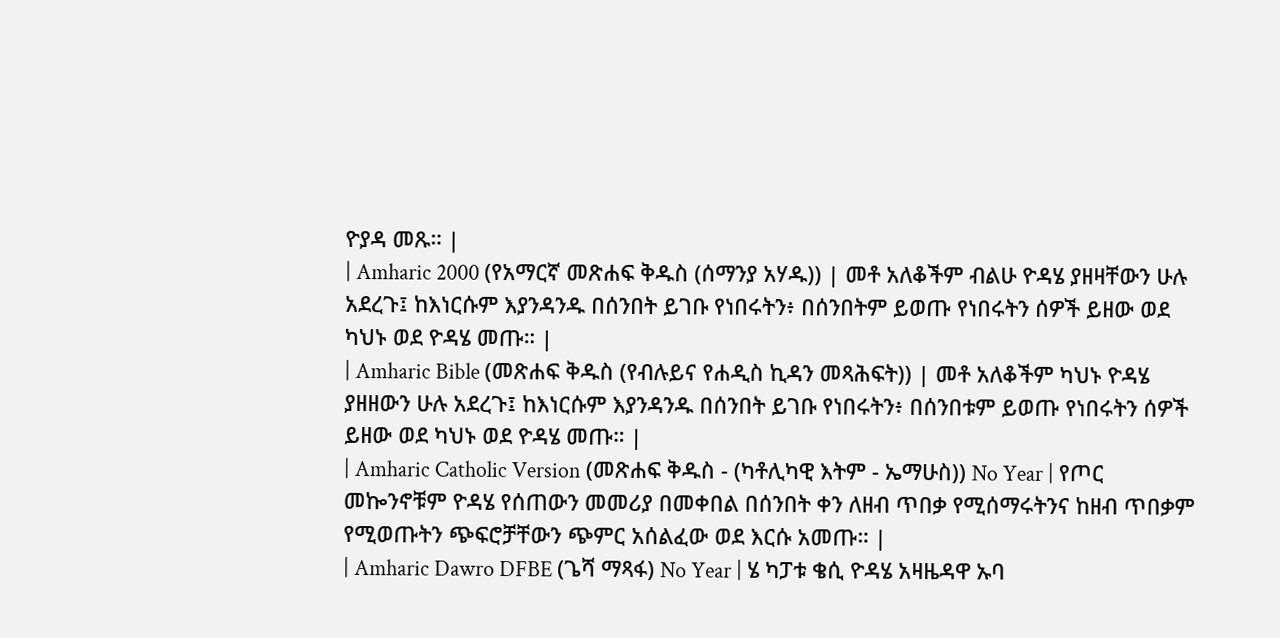ዮያዳ መጹ። |
| Amharic 2000 (የአማርኛ መጽሐፍ ቅዱስ (ሰማንያ አሃዱ)) | መቶ አለቆችም ብልሁ ዮዳሄ ያዘዛቸውን ሁሉ አደረጉ፤ ከእነርሱም እያንዳንዱ በሰንበት ይገቡ የነበሩትን፥ በሰንበትም ይወጡ የነበሩትን ሰዎች ይዘው ወደ ካህኑ ወደ ዮዳሄ መጡ። |
| Amharic Bible (መጽሐፍ ቅዱስ (የብሉይና የሐዲስ ኪዳን መጻሕፍት)) | መቶ አለቆችም ካህኑ ዮዳሄ ያዘዘውን ሁሉ አደረጉ፤ ከእነርሱም እያንዳንዱ በሰንበት ይገቡ የነበሩትን፥ በሰንበቱም ይወጡ የነበሩትን ሰዎች ይዘው ወደ ካህኑ ወደ ዮዳሄ መጡ። |
| Amharic Catholic Version (መጽሐፍ ቅዱስ - (ካቶሊካዊ እትም - ኤማሁስ)) No Year | የጦር መኰንኖቹም ዮዳሄ የሰጠውን መመሪያ በመቀበል በሰንበት ቀን ለዘብ ጥበቃ የሚሰማሩትንና ከዘብ ጥበቃም የሚወጡትን ጭፍሮቻቸውን ጭምር አሰልፈው ወደ እርሱ አመጡ። |
| Amharic Dawro DFBE (ጌሻ ማጻፋ) No Year | ሄ ካፓቱ ቄሲ ዮዳሄ አዛዜዳዋ ኡባ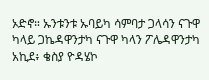ኦድኖ። ኡንቱንቱ ኡባይካ ሳምባታ ጋላሳን ናጉዋ ካላይ ጋኬዳዋንታካ ናጉዋ ካላን ፖሌዳዋንታካ አኪደ፥ ቄስያ ዮዳሄኮ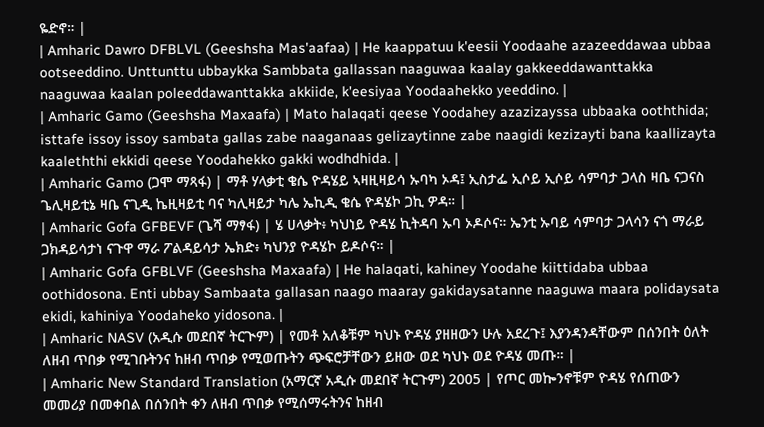ዬድኖ። |
| Amharic Dawro DFBLVL (Geeshsha Mas'aafaa) | He kaappatuu k'eesii Yoodaahe azazeeddawaa ubbaa ootseeddino. Unttunttu ubbaykka Sambbata gallassan naaguwaa kaalay gakkeeddawanttakka naaguwaa kaalan poleeddawanttakka akkiide, k'eesiyaa Yoodaahekko yeeddino. |
| Amharic Gamo (Geeshsha Maxaafa) | Mato halaqati qeese Yoodahey azazizayssa ubbaaka ooththida; isttafe issoy issoy sambata gallas zabe naaganaas gelizaytinne zabe naagidi kezizayti bana kaallizayta kaaleththi ekkidi qeese Yoodahekko gakki wodhdhida. |
| Amharic Gamo (ጋሞ ማጻፋ) | ማቶ ሃላቃቲ ቄሴ ዮዳሄይ ኣዛዚዛይሳ ኡባካ ኦዳ፤ ኢስታፌ ኢሶይ ኢሶይ ሳምባታ ጋላስ ዛቤ ናጋናስ ጌሊዛይቲኔ ዛቤ ናጊዲ ኬዚዛይቲ ባና ካሊዛይታ ካሌ ኤኪዲ ቄሴ ዮዳሄኮ ጋኪ ዎዳ። |
| Amharic Gofa GFBEVF (ጌሻ ማፃፋ) | ሄ ሀላቃት፥ ካህነይ ዮዳሄ ኪትዳባ ኡባ ኦዶሶና። ኤንቲ ኡባይ ሳምባታ ጋላሳን ናጎ ማራይ ጋክዳይሳታነ ናጉዋ ማራ ፖልዳይሳታ ኤክድ፥ ካህንያ ዮዳሄኮ ይዶሶና። |
| Amharic Gofa GFBLVF (Geeshsha Maxaafa) | He halaqati, kahiney Yoodahe kiittidaba ubbaa oothidosona. Enti ubbay Sambaata gallasan naago maaray gakidaysatanne naaguwa maara polidaysata ekidi, kahiniya Yoodaheko yidosona. |
| Amharic NASV (አዲሱ መደበኛ ትርጒም) | የመቶ አለቆቹም ካህኑ ዮዳሄ ያዘዘውን ሁሉ አደረጉ፤ እያንዳንዳቸውም በሰንበት ዕለት ለዘብ ጥበቃ የሚገቡትንና ከዘብ ጥበቃ የሚወጡትን ጭፍሮቻቸውን ይዘው ወደ ካህኑ ወደ ዮዳሄ መጡ። |
| Amharic New Standard Translation (አማርኛ አዲሱ መደበኛ ትርጉም) 2005 | የጦር መኰንኖቹም ዮዳሄ የሰጠውን መመሪያ በመቀበል በሰንበት ቀን ለዘብ ጥበቃ የሚሰማሩትንና ከዘብ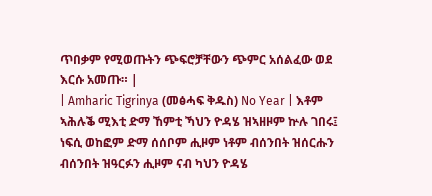ጥበቃም የሚወጡትን ጭፍሮቻቸውን ጭምር አሰልፈው ወደ እርሱ አመጡ። |
| Amharic Tigrinya (መፅሓፍ ቅዱስ) No Year | እቶም ኣሕሉቕ ሚእቲ ድማ ኸምቲ ኻህን ዮዳሄ ዝኣዘዞም ኵሉ ገበሩ፤ ነፍሲ ወከፎም ድማ ሰሰቦም ሒዞም ነቶም ብሰንበት ዝሰርሑን ብሰንበት ዝዓርፉን ሒዞም ናብ ካህን ዮዳሄ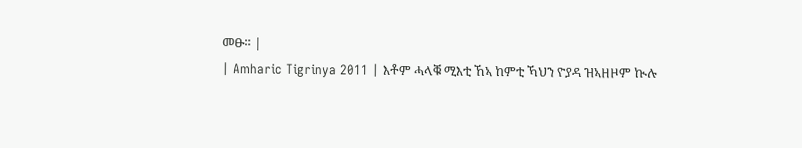መፁ። |
| Amharic Tigrinya 2011 | እቶም ሓላቑ ሚእቲ ኸኣ ከምቲ ኻህን ዮያዳ ዝኣዘዞም ኲሉ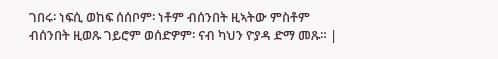ገበሩ፡ ነፍሲ ወከፍ ሰሰቦም፡ ነቶም ብሰንበት ዚኣትው ምስቶም ብሰንበት ዚወጹ ገይሮም ወሰድዎም፡ ናብ ካህን ዮያዳ ድማ መጹ። |